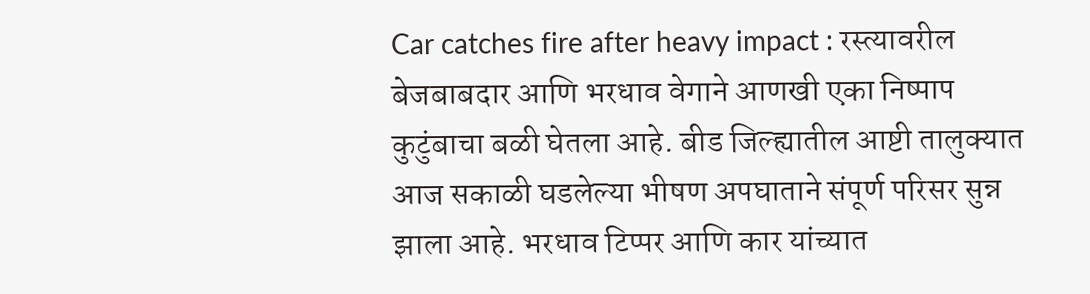Car catches fire after heavy impact : रस्त्यावरील बेजबाबदार आणि भरधाव वेगाने आणखी एका निष्पाप कुटुंबाचा बळी घेतला आहे. बीड जिल्ह्यातील आष्टी तालुक्यात आज सकाळी घडलेल्या भीषण अपघाताने संपूर्ण परिसर सुन्न झाला आहे. भरधाव टिप्पर आणि कार यांच्यात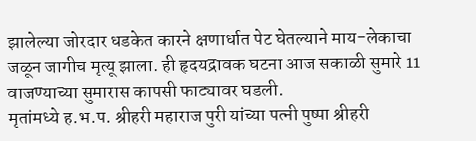झालेल्या जोरदार धडकेत कारने क्षणार्धात पेट घेतल्याने माय-लेकाचा जळून जागीच मृत्यू झाला. ही हृदयद्रावक घटना आज सकाळी सुमारे 11 वाजण्याच्या सुमारास कापसी फाट्यावर घडली.
मृतांमध्ये ह.भ.प. श्रीहरी महाराज पुरी यांच्या पत्नी पुष्पा श्रीहरी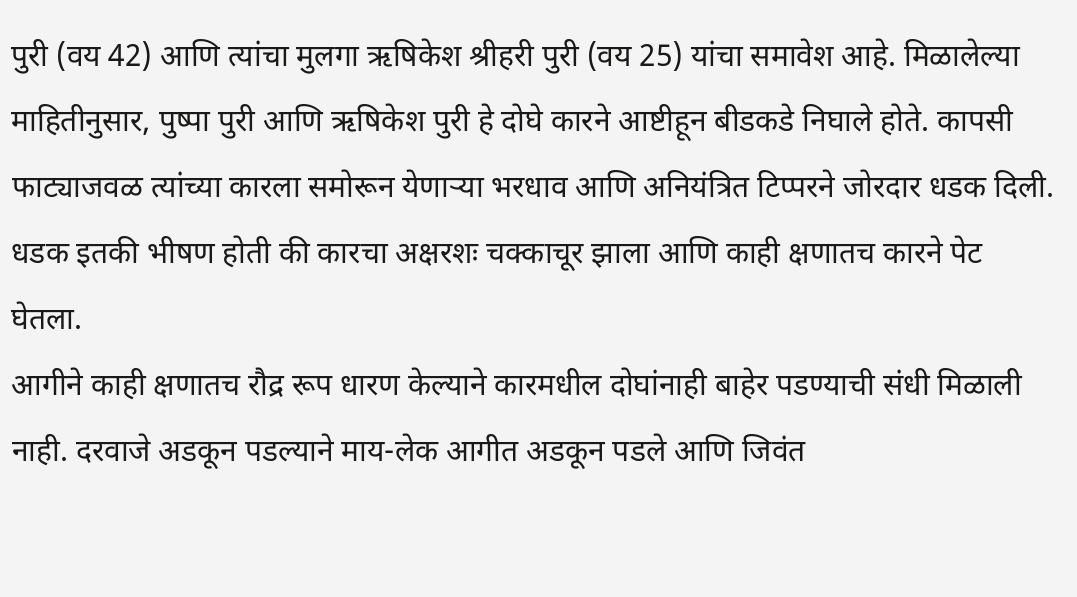पुरी (वय 42) आणि त्यांचा मुलगा ऋषिकेश श्रीहरी पुरी (वय 25) यांचा समावेश आहे. मिळालेल्या माहितीनुसार, पुष्पा पुरी आणि ऋषिकेश पुरी हे दोघे कारने आष्टीहून बीडकडे निघाले होते. कापसी फाट्याजवळ त्यांच्या कारला समोरून येणाऱ्या भरधाव आणि अनियंत्रित टिप्परने जोरदार धडक दिली. धडक इतकी भीषण होती की कारचा अक्षरशः चक्काचूर झाला आणि काही क्षणातच कारने पेट घेतला.
आगीने काही क्षणातच रौद्र रूप धारण केल्याने कारमधील दोघांनाही बाहेर पडण्याची संधी मिळाली नाही. दरवाजे अडकून पडल्याने माय-लेक आगीत अडकून पडले आणि जिवंत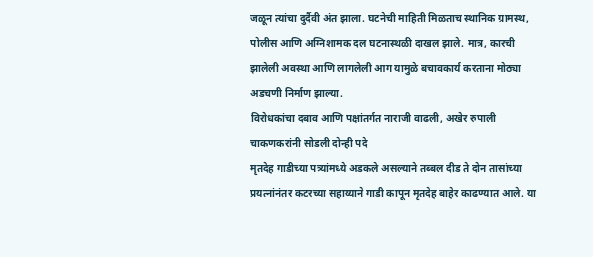जळून त्यांचा दुर्दैवी अंत झाला. घटनेची माहिती मिळताच स्थानिक ग्रामस्थ, पोलीस आणि अग्निशामक दल घटनास्थळी दाखल झाले. मात्र, कारची झालेली अवस्था आणि लागलेली आग यामुळे बचावकार्य करताना मोठ्या अडचणी निर्माण झाल्या.
विरोधकांचा दबाव आणि पक्षांतर्गत नाराजी वाढली, अखेर रुपाली चाकणकरांनी सोडली दोन्ही पदे
मृतदेह गाडीच्या पत्र्यांमध्ये अडकले असल्याने तब्बल दीड ते दोन तासांच्या प्रयत्नांनंतर कटरच्या सहाय्याने गाडी कापून मृतदेह बाहेर काढण्यात आले. या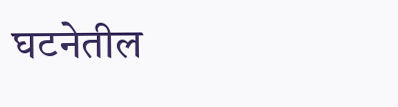घटनेतील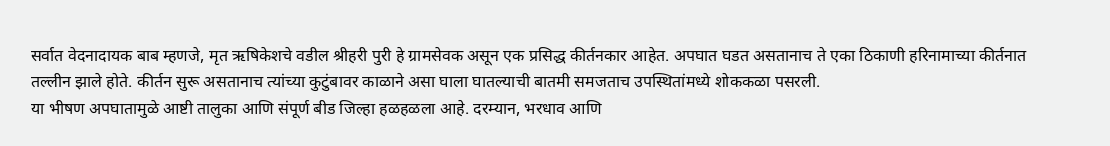सर्वात वेदनादायक बाब म्हणजे, मृत ऋषिकेशचे वडील श्रीहरी पुरी हे ग्रामसेवक असून एक प्रसिद्ध कीर्तनकार आहेत. अपघात घडत असतानाच ते एका ठिकाणी हरिनामाच्या कीर्तनात तल्लीन झाले होते. कीर्तन सुरू असतानाच त्यांच्या कुटुंबावर काळाने असा घाला घातल्याची बातमी समजताच उपस्थितांमध्ये शोककळा पसरली.
या भीषण अपघातामुळे आष्टी तालुका आणि संपूर्ण बीड जिल्हा हळहळला आहे. दरम्यान, भरधाव आणि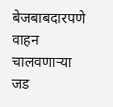बेजबाबदारपणे वाहन चालवणाऱ्या जड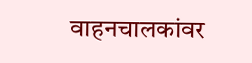वाहनचालकांवर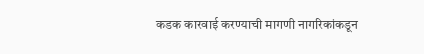कडक कारवाई करण्याची मागणी नागरिकांकडून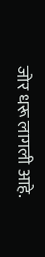जोर धरू लागली आहे.